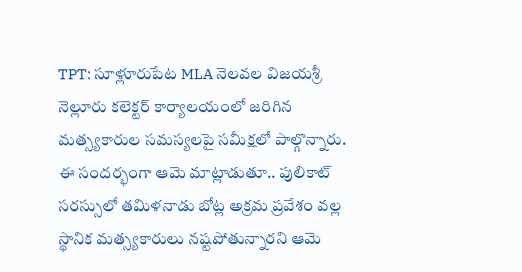TPT: సూళ్లూరుపేట MLA నెలవల విజయశ్రీ నెల్లూరు కలెక్టర్ కార్యాలయంలో జరిగిన మత్స్యకారుల సమస్యలపై సమీక్షలో పాల్గొన్నారు. ఈ సందర్భంగా ఆమె మాట్లాడుతూ.. పులికాట్ సరస్సులో తమిళనాడు బోట్ల అక్రమ ప్రవేశం వల్ల స్థానిక మత్స్యకారులు నష్టపోతున్నారని ఆమె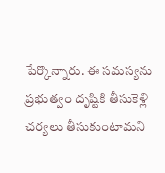పేర్కొన్నారు. ఈ సమస్యను ప్రభుత్వం దృష్టికి తీసుకెళ్లి చర్యలు తీసుకుంటామని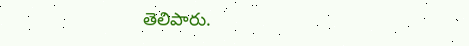తెలిపారు.